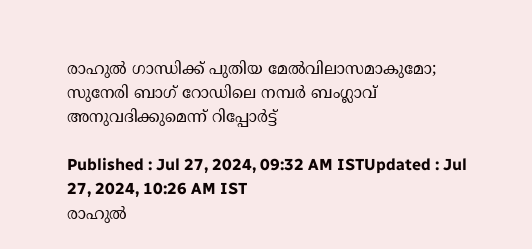രാഹുൽ ഗാന്ധിക്ക് പുതിയ മേൽവിലാസമാകുമോ; സുനേരി ബാഗ് റോഡിലെ നമ്പർ ബംഗ്ലാവ് അനുവദിക്കുമെന്ന് റിപ്പോർട്ട്

Published : Jul 27, 2024, 09:32 AM ISTUpdated : Jul 27, 2024, 10:26 AM IST
രാഹുൽ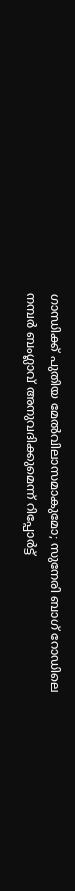ഗാന്ധിക്ക് പുതിയ മേൽവിലാസമാകുമോ; സുനേരി ബാഗ് റോഡിലെ നമ്പർ ബംഗ്ലാവ് അനുവദിക്കുമെന്ന് റിപ്പോർട്ട്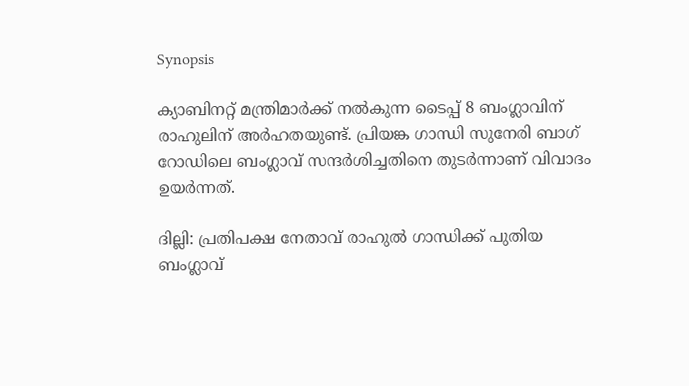Synopsis

ക്യാബിനറ്റ് മന്ത്രിമാർക്ക് നൽകുന്ന ടൈപ്പ് 8 ബംഗ്ലാവിന് രാഹുലിന് അർഹതയുണ്ട്. പ്രിയങ്ക ഗാന്ധി സുനേരി ബാഗ് റോഡിലെ ബംഗ്ലാവ് സന്ദർശിച്ചതിനെ തുടർന്നാണ് വിവാദം ഉയർന്നത്.

ദില്ലി: പ്രതിപക്ഷ നേതാവ് രാഹുൽ ഗാന്ധിക്ക് പുതിയ ബംഗ്ലാവ്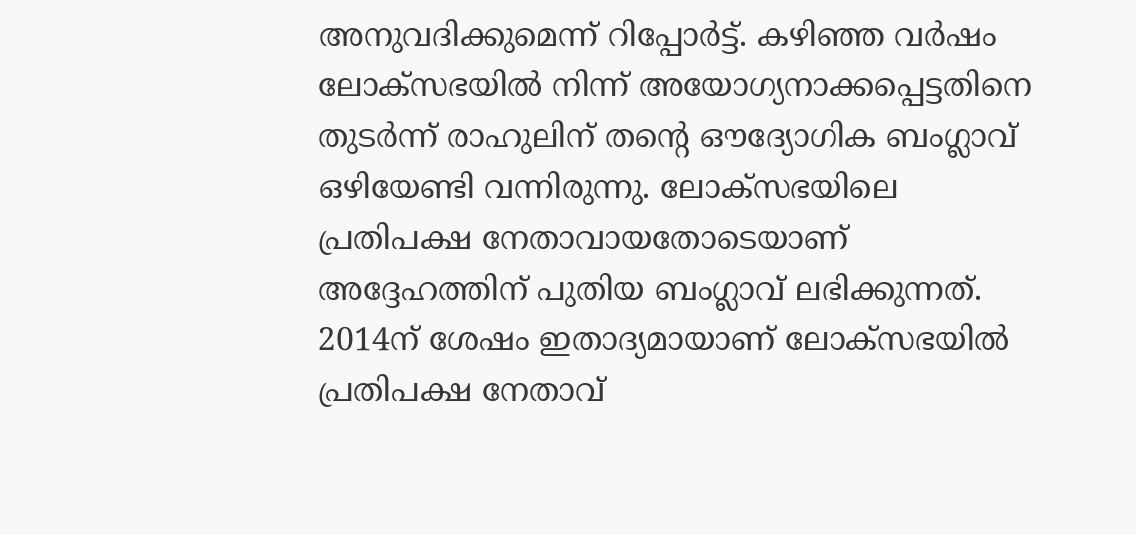അനുവദിക്കുമെന്ന് റിപ്പോർട്ട്. കഴിഞ്ഞ വർഷം ലോക്‌സഭയിൽ നിന്ന് അയോഗ്യനാക്കപ്പെട്ടതിനെ തുടർന്ന് രാഹുലിന് തൻ്റെ ഔദ്യോഗിക ബംഗ്ലാവ് ഒഴിയേണ്ടി വന്നിരുന്നു. ലോക്‌സഭയിലെ പ്രതിപക്ഷ നേതാവായതോടെയാണ് അദ്ദേഹത്തിന് പുതിയ ബംഗ്ലാവ് ലഭിക്കുന്നത്. 2014ന് ശേഷം ഇതാദ്യമായാണ് ലോക്സഭയിൽ പ്രതിപക്ഷ നേതാവ്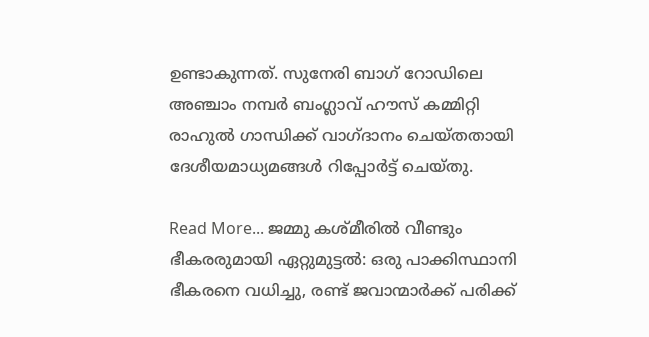ഉണ്ടാകുന്നത്. സുനേരി ബാഗ് റോഡിലെ അഞ്ചാം നമ്പർ ബംഗ്ലാവ് ഹൗസ് കമ്മിറ്റി രാഹുൽ ഗാന്ധിക്ക് വാഗ്ദാനം ചെയ്തതായി ദേശീയമാധ്യമങ്ങൾ റിപ്പോർട്ട് ചെയ്തു.

Read More... ജമ്മു കശ്മീരിൽ വീണ്ടും ഭീകരരുമായി ഏറ്റുമുട്ടൽ: ഒരു പാക്കിസ്ഥാനി ഭീകരനെ വധിച്ചു, രണ്ട് ജവാന്മാര്‍ക്ക് പരിക്ക്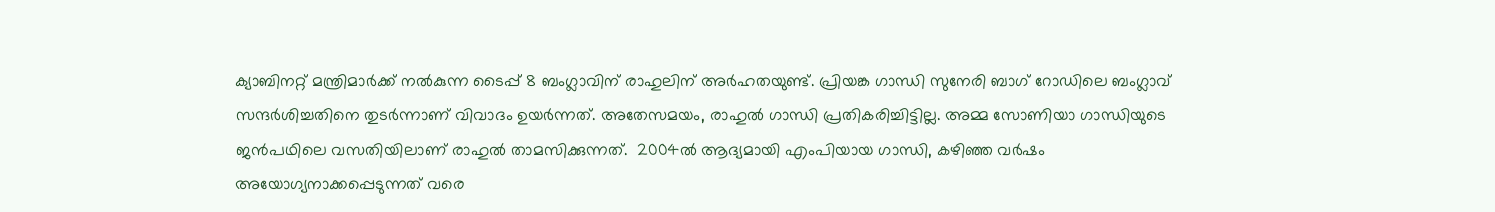ക്യാബിനറ്റ് മന്ത്രിമാർക്ക് നൽകുന്ന ടൈപ്പ് 8 ബംഗ്ലാവിന് രാഹുലിന് അർഹതയുണ്ട്. പ്രിയങ്ക ഗാന്ധി സുനേരി ബാഗ് റോഡിലെ ബംഗ്ലാവ് സന്ദർശിച്ചതിനെ തുടർന്നാണ് വിവാദം ഉയർന്നത്. അതേസമയം, രാഹുൽ ഗാന്ധി പ്രതികരിച്ചിട്ടില്ല. അമ്മ സോണിയാ ഗാന്ധിയുടെ ജൻപഥിലെ വസതിയിലാണ് രാഹുൽ താമസിക്കുന്നത്.  2004ൽ ആദ്യമായി എംപിയായ ഗാന്ധി, കഴിഞ്ഞ വർഷം അയോഗ്യനാക്കപ്പെടുന്നത് വരെ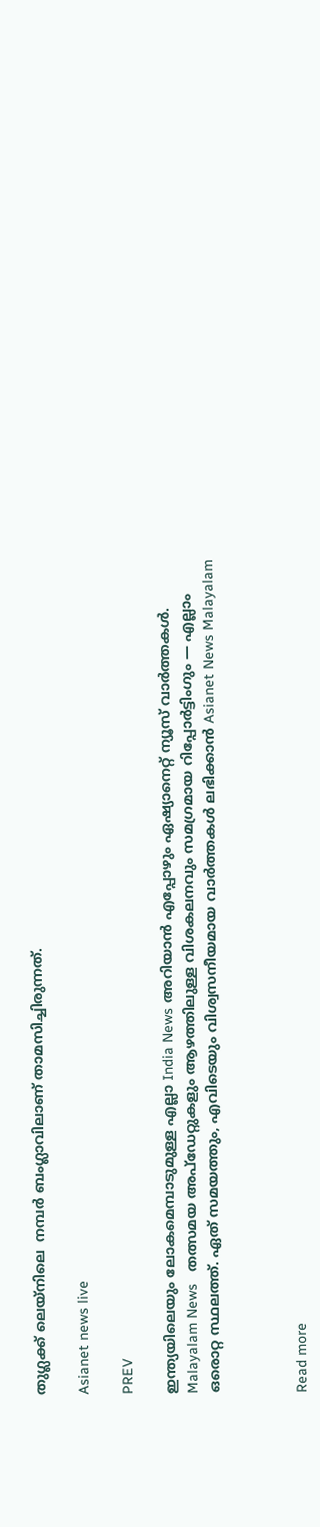തുഗ്ലക്ക് ലെയ്‌നിലെ  നമ്പർ ബംഗ്ലാവിലാണ് താമസിച്ചിരുന്നത്.

Asianet news live

PREV

ഇന്ത്യയിലെയും ലോകമെമ്പാടുമുള്ള എല്ലാ India News അറിയാൻ എപ്പോഴും ഏഷ്യാനെറ്റ് ന്യൂസ് വാർത്തകൾ. Malayalam News   തത്സമയ അപ്‌ഡേറ്റുകളും ആഴത്തിലുള്ള വിശകലനവും സമഗ്രമായ റിപ്പോർട്ടിംഗും — എല്ലാം ഒരൊറ്റ സ്ഥലത്ത്. ഏത് സമയത്തും, എവിടെയും വിശ്വസനീയമായ വാർത്തകൾ ലഭിക്കാൻ Asianet News Malayalam



Read more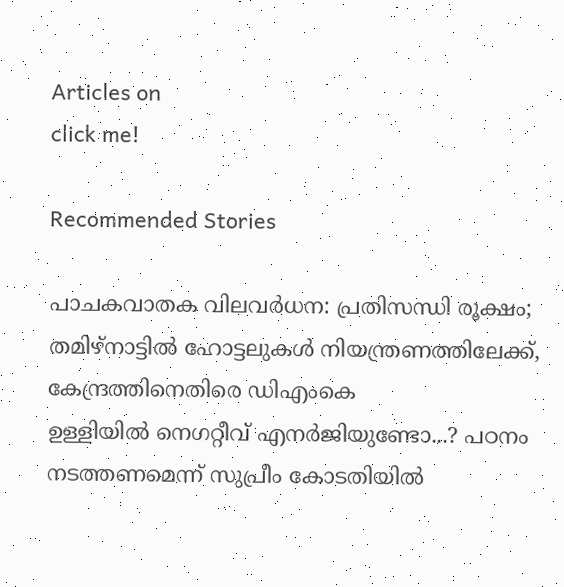Articles on
click me!

Recommended Stories

പാചകവാതക വിലവർധന: പ്രതിസന്ധി രൂക്ഷം; തമിഴ്നാട്ടിൽ ഹോട്ടലുകൾ നിയന്ത്രണത്തിലേക്ക്, കേന്ദ്രത്തിനെതിരെ ഡിഎംകെ
ഉള്ളിയിൽ നെഗറ്റീവ് എനർജിയുണ്ടോ...? പഠനം നടത്തണമെന്ന് സുപ്രീം കോടതിയിൽ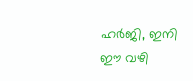ഹർജി, ഇനി ഈ വഴി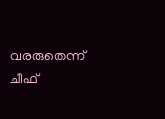വരരുതെന്ന് ചീഫ്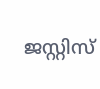ജസ്റ്റിസ്